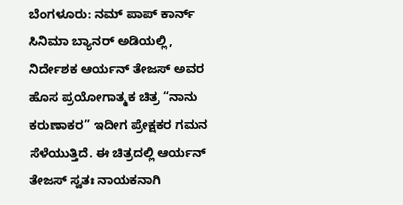ಬೆಂಗಳೂರು: ನಮ್ ಪಾಪ್ ಕಾರ್ನ್ ಸಿನಿಮಾ ಬ್ಯಾನರ್ ಅಡಿಯಲ್ಲಿ, ನಿರ್ದೇಶಕ ಆರ್ಯನ್ ತೇಜಸ್ ಅವರ ಹೊಸ ಪ್ರಯೋಗಾತ್ಮಕ ಚಿತ್ರ “ನಾನು ಕರುಣಾಕರ” ಇದೀಗ ಪ್ರೇಕ್ಷಕರ ಗಮನ ಸೆಳೆಯುತ್ತಿದೆ. ಈ ಚಿತ್ರದಲ್ಲಿ ಆರ್ಯನ್ ತೇಜಸ್ ಸ್ವತಃ ನಾಯಕನಾಗಿ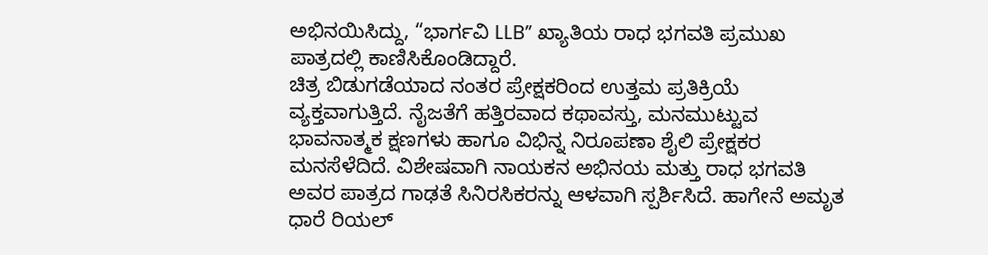ಅಭಿನಯಿಸಿದ್ದು, “ಭಾರ್ಗವಿ LLB” ಖ್ಯಾತಿಯ ರಾಧ ಭಗವತಿ ಪ್ರಮುಖ ಪಾತ್ರದಲ್ಲಿ ಕಾಣಿಸಿಕೊಂಡಿದ್ದಾರೆ.
ಚಿತ್ರ ಬಿಡುಗಡೆಯಾದ ನಂತರ ಪ್ರೇಕ್ಷಕರಿಂದ ಉತ್ತಮ ಪ್ರತಿಕ್ರಿಯೆ ವ್ಯಕ್ತವಾಗುತ್ತಿದೆ. ನೈಜತೆಗೆ ಹತ್ತಿರವಾದ ಕಥಾವಸ್ತು, ಮನಮುಟ್ಟುವ ಭಾವನಾತ್ಮಕ ಕ್ಷಣಗಳು ಹಾಗೂ ವಿಭಿನ್ನ ನಿರೂಪಣಾ ಶೈಲಿ ಪ್ರೇಕ್ಷಕರ ಮನಸೆಳೆದಿದೆ. ವಿಶೇಷವಾಗಿ ನಾಯಕನ ಅಭಿನಯ ಮತ್ತು ರಾಧ ಭಗವತಿ ಅವರ ಪಾತ್ರದ ಗಾಢತೆ ಸಿನಿರಸಿಕರನ್ನು ಆಳವಾಗಿ ಸ್ಪರ್ಶಿಸಿದೆ. ಹಾಗೇನೆ ಅಮೃತ ಧಾರೆ ರಿಯಲ್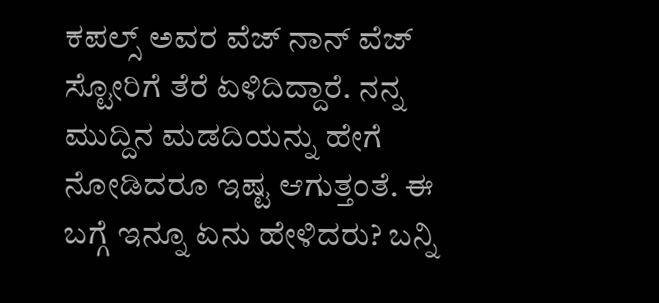ಕಪಲ್ಸ್ ಅವರ ವೆಜ್ ನಾನ್ ವೆಜ್ ಸ್ಟೋರಿಗೆ ತೆರೆ ಏಳಿದಿದ್ದಾರೆ. ನನ್ನ ಮುದ್ದಿನ ಮಡದಿಯನ್ನು ಹೇಗೆ ನೋಡಿದರೂ ಇಷ್ಟ ಆಗುತ್ತಂತೆ. ಈ ಬಗ್ಗೆ ಇನ್ನೂ ಏನು ಹೇಳಿದರು? ಬನ್ನಿ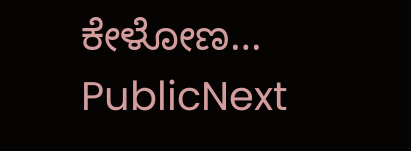ಕೇಳೋಣ…
PublicNext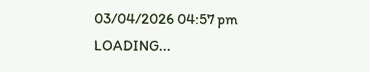03/04/2026 04:57 pm
LOADING...